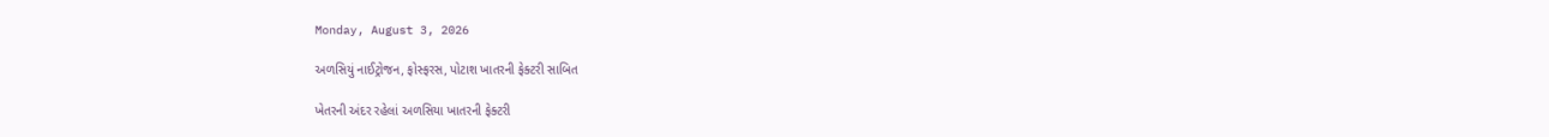Monday, August 3, 2026

અળસિયું નાઈટ્રોજન, ફોસ્ફરસ, પોટાશ ખાતરની ફેક્ટરી સાબિત

ખેતરની અંદર રહેલાં અળસિયા ખાતરની ફેક્ટરી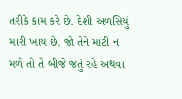તરીકે કામ કરે છે. દેશી અળસિયું મારી ખાય છે. જો તેને માટી ન મળે તો તે બીજે જતું રહે અથવા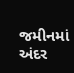જમીનમાં અંદર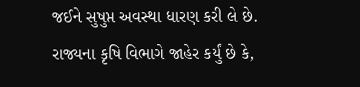જઈને સુષુપ્ત અવસ્થા ધારણ કરી લે છે. રાજ્યના કૃષિ વિભાગે જાહેર કર્યું છે કે,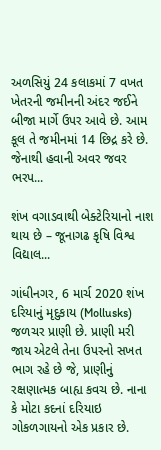અળસિયું 24 કલાકમાં 7 વખત ખેતરની જમીનની અંદર જઈને બીજા માર્ગે ઉપર આવે છે. આમ કૂલ તે જમીનમાં 14 છિદ્ર કરે છે. જેનાથી હવાની અવર જવર ભરપ...

શંખ વગાડવાથી બેક્ટેરિયાનો નાશ થાય છે – જૂનાગઢ કૃષિ વિશ્વ વિદ્યાલ...

ગાંધીનગર, 6 માર્ચ 2020 શંખ દરિયાનું મૃદુકાય (Mollusks) જળચર પ્રાણી છે. પ્રાણી મરી જાય એટલે તેના ઉપરનો સખત ભાગ રહે છે જે, પ્રાણીનું રક્ષણાત્મક બાહ્ય કવચ છે. નાના કે મોટા કદનાં દરિયાઇ ગોકળગાયનો એક પ્રકાર છે.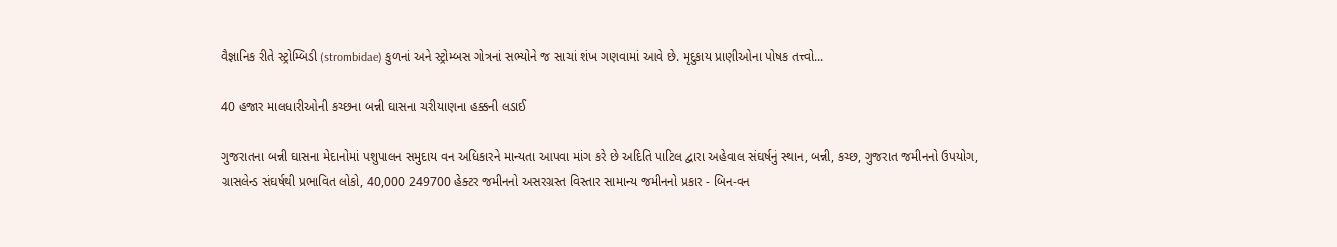વૈજ્ઞાનિક રીતે સ્ટ્રોમ્બિડી (strombidae) કુળનાં અને સ્ટ્રોમ્બસ ગોત્રનાં સભ્યોને જ સાચાં શંખ ગણવામાં આવે છે. મૃદુકાય પ્રાણીઓના પોષક તત્ત્વો...

40 હજાર માલધારીઓની કચ્છના બન્ની ઘાસના ચરીયાણના હક્કની લડાઈ

ગુજરાતના બન્ની ઘાસના મેદાનોમાં પશુપાલન સમુદાય વન અધિકારને માન્યતા આપવા માંગ કરે છે અદિતિ પાટિલ દ્વારા અહેવાલ સંઘર્ષનું સ્થાન, બન્ની, કચ્છ, ગુજરાત જમીનનો ઉપયોગ, ગ્રાસલેન્ડ સંઘર્ષથી પ્રભાવિત લોકો, 40,000 249700 હેક્ટર જમીનનો અસરગ્રસ્ત વિસ્તાર સામાન્ય જમીનનો પ્રકાર - બિન-વન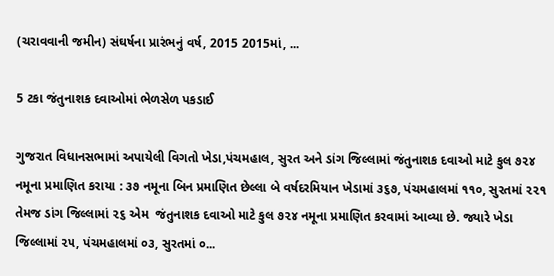(ચરાવવાની જમીન) સંઘર્ષના પ્રારંભનું વર્ષ, 2015 2015માં, ...

5 ટકા જંતુનાશક દવાઓમાં ભેળસેળ પકડાઈ

ગુજરાત વિધાનસભામાં અપાયેલી વિગતો ખેડા,પંચમહાલ, સુરત અને ડાંગ જિલ્લામાં જંતુનાશક દવાઓ માટે કુલ ૭૨૪ નમૂના પ્રમાણિત કરાયા : ૩૭ નમૂના બિન પ્રમાણિત છેલ્લા બે વર્ષદરમિયાન ખેડામાં ૩૬૭, પંચમહાલમાં ૧૧૦, સુરતમાં ૨૨૧ તેમજ ડાંગ જિલ્લામાં ૨૬ એમ  જંતુનાશક દવાઓ માટે કુલ ૭૨૪ નમૂના પ્રમાણિત કરવામાં આવ્યા છે. જ્યારે ખેડા જિલ્લામાં ૨૫, પંચમહાલમાં ૦૩, સુરતમાં ૦...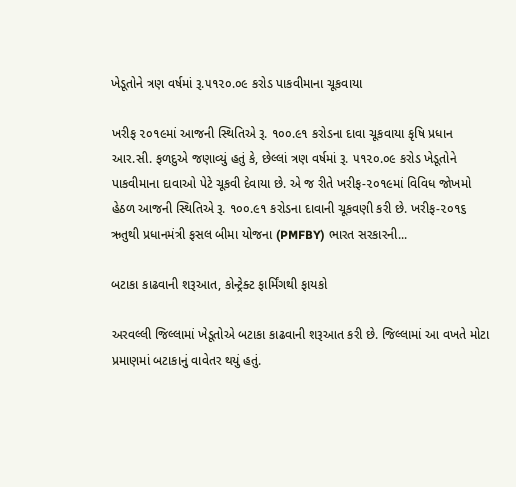ખેડૂતોને ત્રણ વર્ષમાં રૂ.૫૧૨૦.૦૯ કરોડ પાકવીમાના ચૂકવાયા

ખરીફ ૨૦૧૯માં આજની સ્થિતિએ રૂ. ૧૦૦.૯૧ કરોડના દાવા ચૂકવાયા કૃષિ પ્રધાન આર.સી. ફળદુએ જણાવ્યું હતું કે, છેલ્લાં ત્રણ વર્ષમાં રૂ. ૫૧૨૦.૦૯ કરોડ ખેડૂતોને પાકવીમાના દાવાઓ પેટે ચૂકવી દેવાયા છે. એ જ રીતે ખરીફ-૨૦૧૯માં વિવિધ જોખમો હેઠળ આજની સ્થિતિએ રૂ. ૧૦૦.૯૧ કરોડના દાવાની ચૂકવણી કરી છે. ખરીફ-૨૦૧૬ ઋતુથી પ્રધાનમંત્રી ફસલ બીમા યોજના (PMFBY) ભારત સરકારની...

બટાકા કાઢવાની શરૂઆત, કોન્ટ્રેક્ટ ફાર્મિંગથી ફાયકો

અરવલ્લી જિલ્લામાં ખેડૂતોએ બટાકા કાઢવાની શરૂઆત કરી છે. જિલ્લામાં આ વખતે મોટા પ્રમાણમાં બટાકાનું વાવેતર થયું હતું.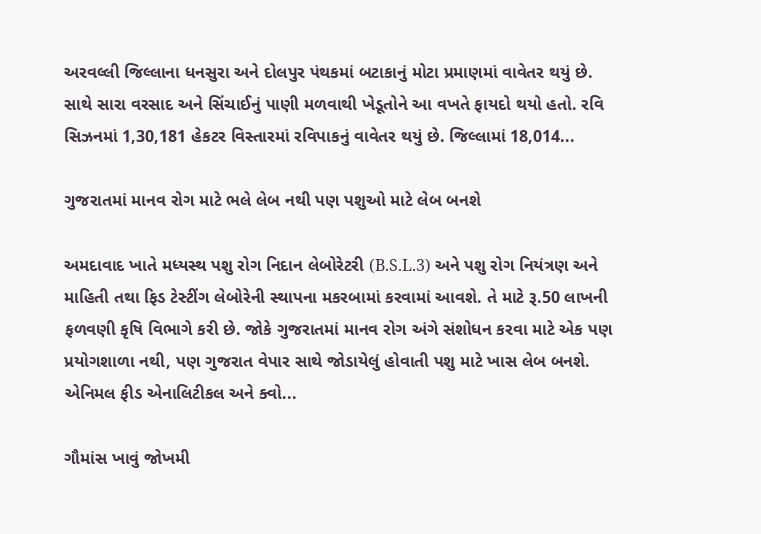અરવલ્લી જિલ્લાના ધનસુરા અને દોલપુર પંથકમાં બટાકાનું મોટા પ્રમાણમાં વાવેતર થયું છે. સાથે સારા વરસાદ અને સિંચાઈનું પાણી મળવાથી ખેડૂતોને આ વખતે ફાયદો થયો હતો. રવિ સિઝનમાં 1,30,181 હેકટર વિસ્તારમાં રવિપાકનું વાવેતર થયું છે. જિલ્લામાં 18,014...

ગુજરાતમાં માનવ રોગ માટે ભલે લેબ નથી પણ પશુઓ માટે લેબ બનશે

અમદાવાદ ખાતે મધ્યસ્થ પશુ રોગ નિદાન લેબોરેટરી (B.S.L.3) અને પશુ રોગ નિયંત્રણ અને માહિતી તથા ફિડ ટેસ્ટીંગ લેબોરેની સ્થાપના મકરબામાં કરવામાં આવશે. તે માટે રૂ.50 લાખની ફળવણી કૃષિ વિભાગે કરી છે. જોકે ગુજરાતમાં માનવ રોગ અંગે સંશોધન કરવા માટે એક પણ પ્રયોગશાળા નથી, પણ ગુજરાત વેપાર સાથે જોડાયેલું હોવાતી પશુ માટે ખાસ લેબ બનશે. એનિમલ ફીડ એનાલિટીકલ અને ક્વો...

ગૌમાંસ ખાવું જોખમી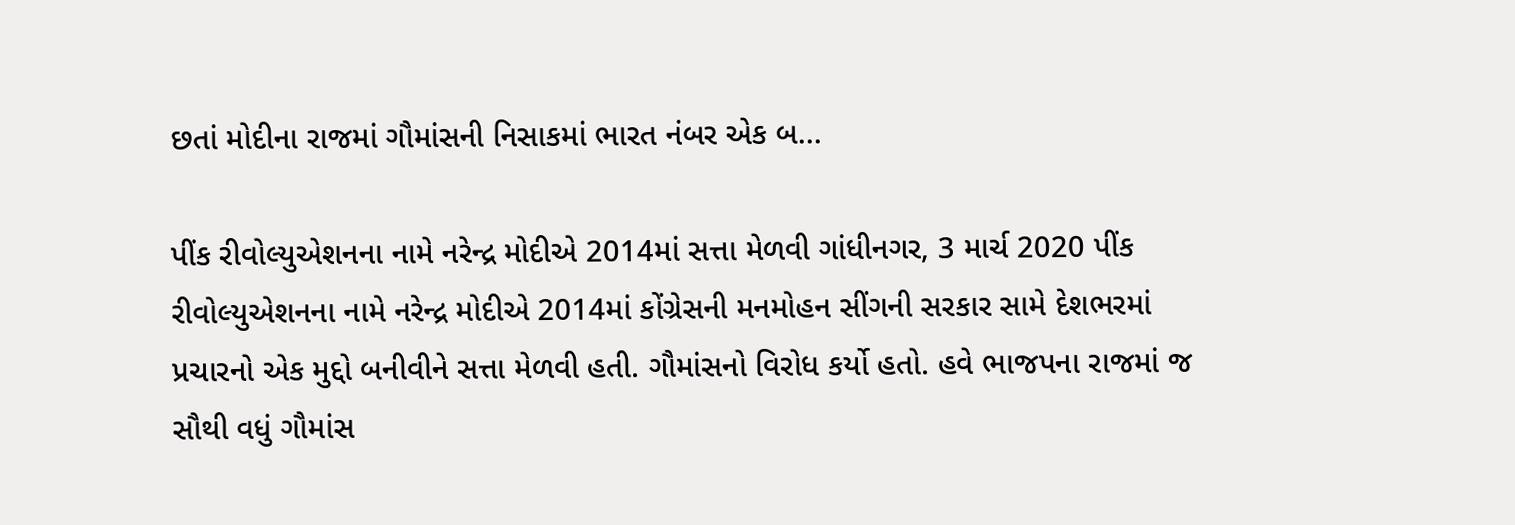છતાં મોદીના રાજમાં ગૌમાંસની નિસાકમાં ભારત નંબર એક બ...

પીંક રીવોલ્યુએશનના નામે નરેન્દ્ર મોદીએ 2014માં સત્તા મેળવી ગાંધીનગર, 3 માર્ચ 2020 પીંક રીવોલ્યુએશનના નામે નરેન્દ્ર મોદીએ 2014માં કોંગ્રેસની મનમોહન સીંગની સરકાર સામે દેશભરમાં પ્રચારનો એક મુદ્દો બનીવીને સત્તા મેળવી હતી. ગૌમાંસનો વિરોધ કર્યો હતો. હવે ભાજપના રાજમાં જ સૌથી વધું ગૌમાંસ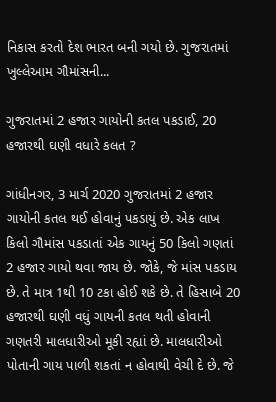નિકાસ કરતો દેશ ભારત બની ગયો છે. ગુજરાતમાં ખુલ્લેઆમ ગૌમાંસની...

ગુજરાતમાં 2 હજાર ગાયોની કતલ પકડાઈ, 20 હજારથી ઘણી વધારે કલત ?

ગાંધીનગર, 3 માર્ચ 2020 ગુજરાતમાં 2 હજાર ગાયોની કતલ થઈ હોવાનું પકડાયું છે. એક લાખ કિલો ગૌમાંસ પકડાતાં એક ગાયનું 50 કિલો ગણતાં 2 હજાર ગાયો થવા જાય છે. જોકે, જે માંસ પકડાય છે. તે માત્ર 1થી 10 ટકા હોઈ શકે છે. તે હિસાબે 20 હજારથી ઘણી વધું ગાયની કતલ થતી હોવાની ગણતરી માલધારીઓ મૂકી રહ્યાં છે. માલધારીઓ પોતાની ગાય પાળી શકતાં ન હોવાથી વેચી દે છે. જે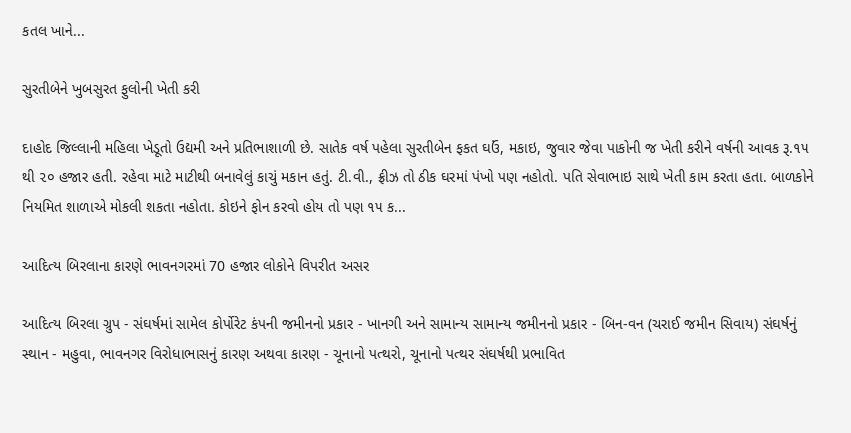કતલ ખાને...

સુરતીબેને ખુબસુરત ફુલોની ખેતી કરી

દાહોદ જિલ્લાની મહિલા ખેડૂતો ઉદ્યમી અને પ્રતિભાશાળી છે. સાતેક વર્ષ પહેલા સુરતીબેન ફકત ઘઉં, મકાઇ, જુવાર જેવા પાકોની જ ખેતી કરીને વર્ષની આવક રૂ.૧૫ થી ૨૦ હજાર હતી. રહેવા માટે માટીથી બનાવેલું કાચું મકાન હતું. ટી.વી., ફ્રીઝ તો ઠીક ઘરમાં પંખો પણ નહોતો. પતિ સેવાભાઇ સાથે ખેતી કામ કરતા હતા. બાળકોને નિયમિત શાળાએ મોકલી શકતા નહોતા. કોઇને ફોન કરવો હોય તો પણ ૧૫ ક...

આદિત્ય બિરલાના કારણે ભાવનગરમાં 70 હજાર લોકોને વિપરીત અસર

આદિત્ય બિરલા ગ્રુપ - સંઘર્ષમાં સામેલ કોર્પોરેટ કંપની જમીનનો પ્રકાર - ખાનગી અને સામાન્ય સામાન્ય જમીનનો પ્રકાર - બિન-વન (ચરાઈ જમીન સિવાય) સંઘર્ષનું સ્થાન - મહુવા, ભાવનગર વિરોધાભાસનું કારણ અથવા કારણ - ચૂનાનો પત્થરો, ચૂનાનો પત્થર સંઘર્ષથી પ્રભાવિત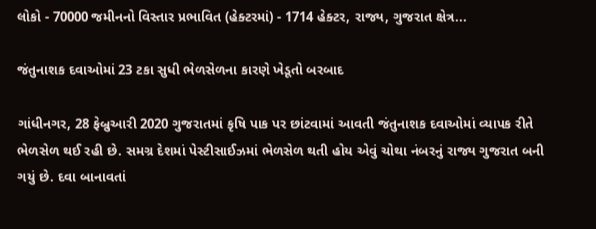લોકો - 70000 જમીનનો વિસ્તાર પ્રભાવિત (હેક્ટરમાં) - 1714 હેક્ટર, રાજ્ય, ગુજરાત ક્ષેત્ર...

જંતુનાશક દવાઓમાં 23 ટકા સુધી ભેળસેળના કારણે ખેડૂતો બરબાદ

ગાંધીનગર, 28 ફેબ્રુઆરી 2020 ગુજરાતમાં કૃષિ પાક પર છાંટવામાં આવતી જંતુનાશક દવાઓમાં વ્યાપક રીતે ભેળસેળ થઈ રહી છે. સમગ્ર દેશમાં પેસ્ટીસાઈઝમાં ભેળસેળ થતી હોય એવું ચોથા નંબરનું રાજ્ય ગુજરાત બની ગયું છે. દવા બાનાવતાં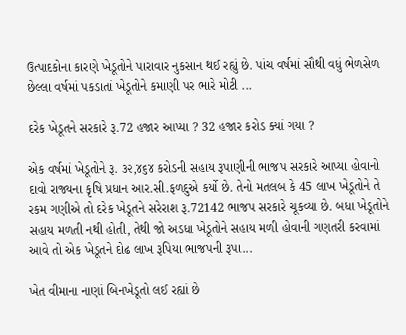ઉત્પાદકોના કારણે ખેડૂતોને પારાવાર નુકસાન થઈ રહ્યું છે. પાંચ વર્ષમાં સૌથી વધું ભેળસેળ છેલ્લા વર્ષમાં પકડાતાં ખેડૂતોને કમાણી પર ભારે મોટી ...

દરેક ખેડૂતને સરકારે રૂ.72 હજાર આપ્યા ? 32 હજાર કરોડ ક્યાં ગયા ?

એક વર્ષમાં ખેડૂતોને રૂ. ૩૨,૪૬૪ કરોડની સહાય રૂપાણીની ભાજપ સરકારે આપ્યા હોવાનો દાવો રાજ્યના કૃષિ પ્રધાન આર.સી.ફળદુએ કર્યો છે. તેનો મતલબ કે 45 લાખ ખેડૂતોને તે રકમ ગણીએ તો દરેક ખેડૂતને સરેરાશ રૂ.72142 ભાજપ સરકારે ચૂકવ્યા છે. બધા ખેડૂતોને સહાય મળતી નથી હોતી, તેથી જો અડધા ખેડૂતોને સહાય મળી હોવાની ગણતરી કરવામાં આવે તો એક ખેડૂતને દોઢ લાખ રૂપિયા ભાજપની રૂપા...

ખેત વીમાના નાણાં બિનખેડૂતો લઈ રહ્યાં છે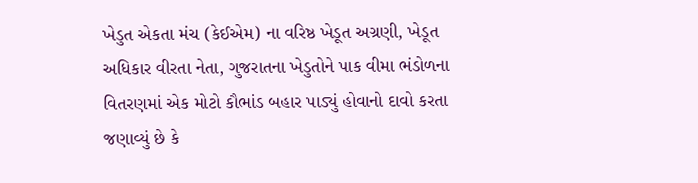ખેડુત એકતા મંચ (કેઈએમ) ના વરિષ્ઠ ખેડૂત અગ્રણી, ખેડૂત અધિકાર વીરતા નેતા, ગુજરાતના ખેડુતોને પાક વીમા ભંડોળના વિતરણમાં એક મોટો કૌભાંડ બહાર પાડ્યું હોવાનો દાવો કરતા જણાવ્યું છે કે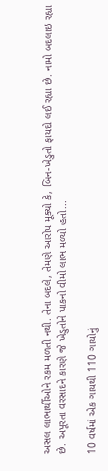અસલ લાભાર્થીઓને રકમ મળતી નથી. તેના બદલે, તેમણે આરોપ મૂક્યો કે, બિન-ખેડુતો ફાયદો લઈ રહ્યા છે. નામો બદલાઇ રહ્યા છે. અપૂરતા વરસાદને કારણે જે ખેડુતોને પાકનો વીમો લાભ મળ્યો હતો...

10 વર્ષમાં એક ગાયથી 110 ગાયોનું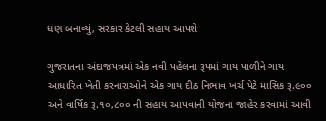ધણ બનાવ્યું, સરકાર કેટલી સહાય આપશે

ગુજરાતના અંદાજપત્રમાં એક નવી પહેલના રૂપમાં ગાય પાળીને ગાય આધારિત ખેતી કરનારાઓને એક ગાય દીઠ નિભાવ ખર્ચ પેટે માસિક રૂ.૯૦૦ અને વાર્ષિક રૂ.૧૦,૮૦૦ ની સહાય આપવાની યોજના જાહેર કરવામાં આવી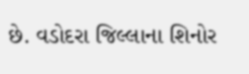છે. વડોદરા જિલ્લાના શિનોર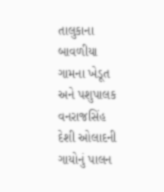તાલુકાના બાવળીયા ગામના ખેડૂત અને પશુપાલક વનરાજસિંહ દેશી ઓલાદની ગાયોનું પાલન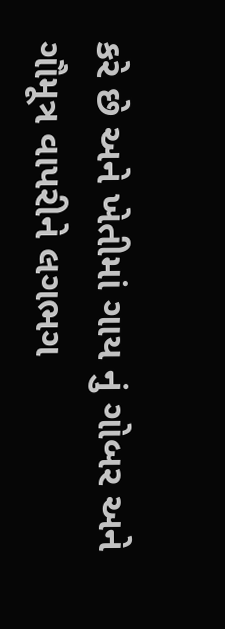કરે છે અને ખેતીમાં ગાય નું ગોબર અને ગૌમૂત્ર વાપરીને લગભગ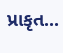પ્રાકૃત...